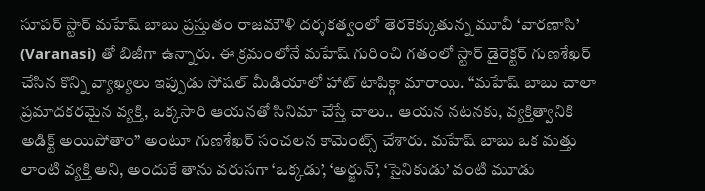సూపర్ స్టార్ మహేష్ బాబు ప్రస్తుతం రాజమౌళి దర్శకత్వంలో తెరకెక్కుతున్న మూవీ ‘వారణాసి’ (Varanasi) తో బిజీగా ఉన్నారు. ఈ క్రమంలోనే మహేష్ గురించి గతంలో స్టార్ డైరెక్టర్ గుణశేఖర్ చేసిన కొన్ని వ్యాఖ్యలు ఇప్పుడు సోషల్ మీడియాలో హాట్ టాపిక్గా మారాయి. “మహేష్ బాబు చాలా ప్రమాదకరమైన వ్యక్తి, ఒక్కసారి ఆయనతో సినిమా చేస్తే చాలు.. ఆయన నటనకు, వ్యక్తిత్వానికి అడిక్ట్ అయిపోతాం” అంటూ గుణశేఖర్ సంచలన కామెంట్స్ చేశారు. మహేష్ బాబు ఒక మత్తు లాంటి వ్యక్తి అని, అందుకే తాను వరుసగా ‘ఒక్కడు’, ‘అర్జున్’, ‘సైనికుడు’ వంటి మూడు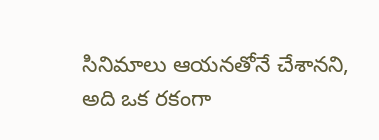సినిమాలు ఆయనతోనే చేశానని, అది ఒక రకంగా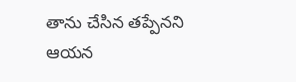తాను చేసిన తప్పేనని ఆయన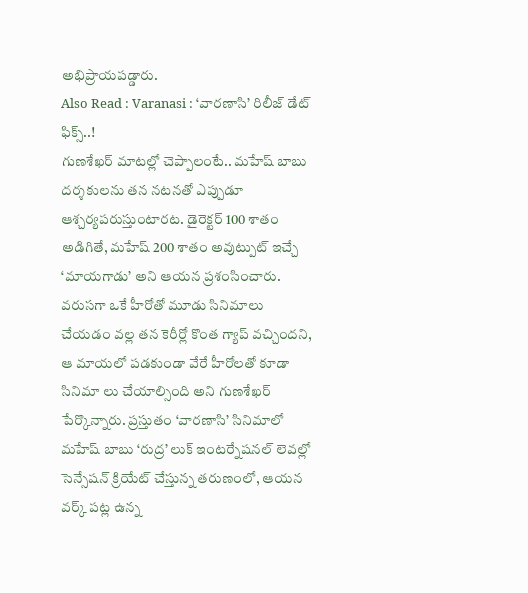అభిప్రాయపడ్డారు.
Also Read : Varanasi : ‘వారణాసి’ రిలీజ్ డేట్ ఫిక్స్..!
గుణశేఖర్ మాటల్లో చెప్పాలంటే.. మహేష్ బాబు దర్శకులను తన నటనతో ఎప్పుడూ ఆశ్చర్యపరుస్తుంటారట. డైరెక్టర్ 100 శాతం అడిగితే, మహేష్ 200 శాతం అవుట్పుట్ ఇచ్చే ‘మాయగాడు’ అని ఆయన ప్రశంసించారు. వరుసగా ఒకే హీరోతో మూడు సినిమాలు చేయడం వల్ల తన కెరీర్లో కొంత గ్యాప్ వచ్చిందని, ఆ మాయలో పడకుండా వేరే హీరోలతో కూడా సినిమా లు చేయాల్సింది అని గుణశేఖర్ పేర్కొన్నారు. ప్రస్తుతం ‘వారణాసి’ సినిమాలో మహేష్ బాబు ‘రుద్ర’ లుక్ ఇంటర్నేషనల్ లెవల్లో సెన్సేషన్ క్రియేట్ చేస్తున్న తరుణంలో, ఆయన వర్క్ పట్ల ఉన్న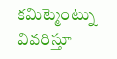కమిట్మెంట్ను వివరిస్తూ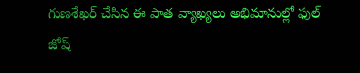గుణశేఖర్ చేసిన ఈ పాత వ్యాఖ్యలు అభిమానుల్లో ఫుల్ జోష్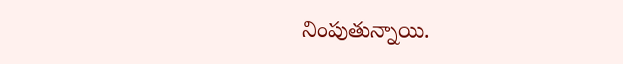నింపుతున్నాయి.